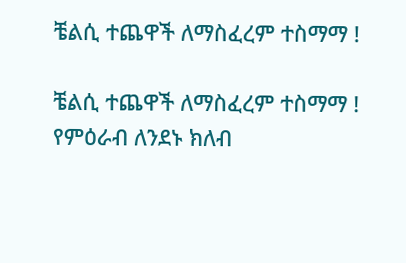ቼልሲ ተጨዋች ለማስፈረም ተስማማ !

ቼልሲ ተጨዋች ለማስፈረም ተስማማ ! የምዕራብ ለንደኑ ክለብ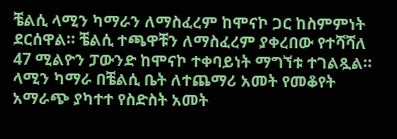ቼልሲ ላሚን ካማራን ለማስፈረም ከሞናኮ ጋር ከስምምነት ደርሰዋል። ቼልሲ ተጫዋቹን ለማስፈረም ያቀረበው የተሻሻለ 47 ሚልዮን ፓውንድ ከሞናኮ ተቀባይነት ማግኘቱ ተገልጿል። ላሚን ካማራ በቼልሲ ቤት ለተጨማሪ አመት የመቆየት አማራጭ ያካተተ የስድስት አመት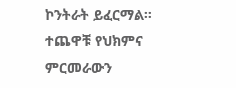ኮንትራት ይፈርማል። ተጨዋቹ የህክምና ምርመራውን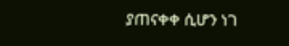ያጠናቀቀ ሲሆን ነገ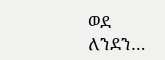ወደ ለንደን…